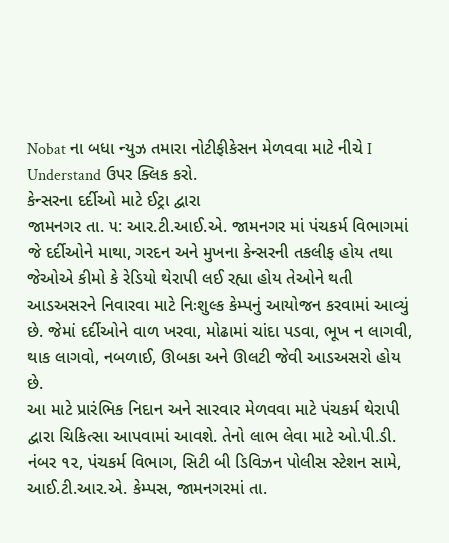Nobat ના બધા ન્યુઝ તમારા નોટીફીકેસન મેળવવા માટે નીચે I Understand ઉપર ક્લિક કરો.
કેન્સરના દર્દીઓ માટે ઈટ્રા દ્વારા
જામનગર તા. ૫: આર.ટી.આઈ.એ. જામનગર માં પંચકર્મ વિભાગમાં જે દર્દીઓને માથા, ગરદન અને મુખના કેન્સરની તકલીફ હોય તથા જેઓએ કીમો કે રેડિયો થેરાપી લઈ રહ્યા હોય તેઓને થતી આડઅસરને નિવારવા માટે નિઃશુલ્ક કેમ્પનું આયોજન કરવામાં આવ્યું છે. જેમાં દર્દીઓને વાળ ખરવા, મોઢામાં ચાંદા પડવા, ભૂખ ન લાગવી, થાક લાગવો, નબળાઈ, ઊબકા અને ઊલટી જેવી આડઅસરો હોય છે.
આ માટે પ્રારંભિક નિદાન અને સારવાર મેળવવા માટે પંચકર્મ થેરાપી દ્વારા ચિકિત્સા આપવામાં આવશે. તેનો લાભ લેવા માટે ઓ.પી.ડી. નંબર ૧૨, પંચકર્મ વિભાગ, સિટી બી ડિવિઝન પોલીસ સ્ટેશન સામે, આઈ.ટી.આર.એ. કેમ્પસ, જામનગરમાં તા.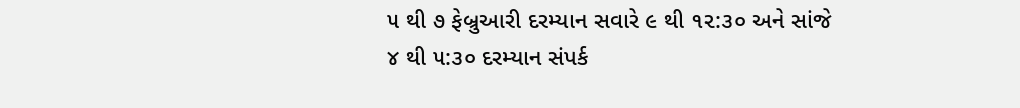૫ થી ૭ ફેબ્રુઆરી દરમ્યાન સવારે ૯ થી ૧૨:૩૦ અને સાંજે ૪ થી ૫:૩૦ દરમ્યાન સંપર્ક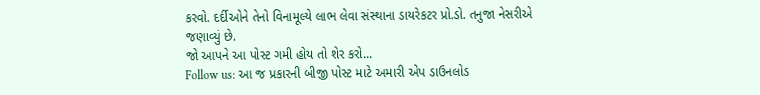કરવો. દર્દીઓને તેનો વિનામૂલ્યે લાભ લેવા સંસ્થાના ડાયરેકટર પ્રો.ડો. તનુજા નેસરીએ જણાવ્યું છે.
જો આપને આ પોસ્ટ ગમી હોય તો શેર કરો...
Follow us: આ જ પ્રકારની બીજી પોસ્ટ માટે અમારી એપ ડાઉનલોડ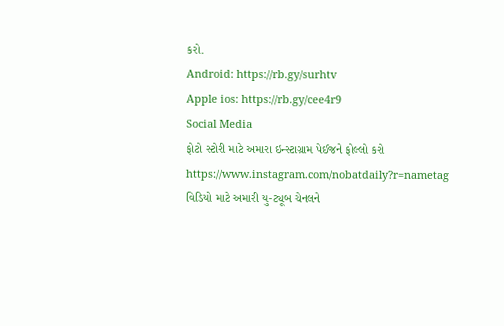કરો.
Android: https://rb.gy/surhtv
Apple ios: https://rb.gy/cee4r9
Social Media
ફોટો સ્ટોરી માટે અમારા ઇન્સ્ટાગ્રામ પેઈજને ફોલ્લો કરો
https://www.instagram.com/nobatdaily?r=nametag
વિડિયો માટે અમારી યુ-ટ્યૂબ ચેનલને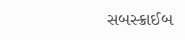સબસ્ક્રાઈબ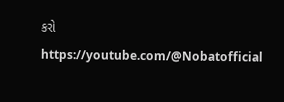કરો
https://youtube.com/@Nobatofficial